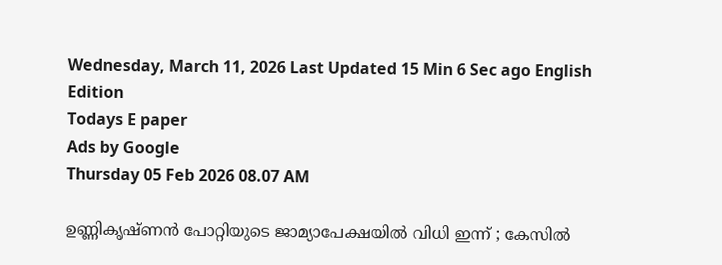Wednesday, March 11, 2026 Last Updated 15 Min 6 Sec ago English Edition
Todays E paper
Ads by Google
Thursday 05 Feb 2026 08.07 AM

ഉണ്ണികൃഷ്ണന്‍ പോറ്റിയുടെ ജാമ്യാപേക്ഷയില്‍ വിധി ഇന്ന് ; കേസില്‍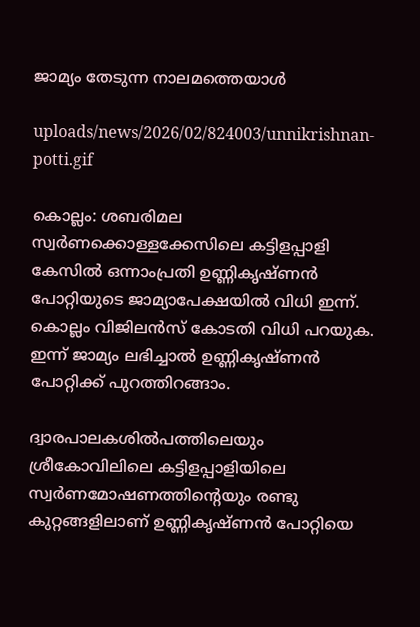ജാമ്യം തേടുന്ന നാലമത്തെയാള്‍

uploads/news/2026/02/824003/unnikrishnan-potti.gif

കൊല്ലം: ശബരിമല സ്വര്‍ണക്കൊള്ളക്കേസിലെ കട്ടിളപ്പാളി കേസില്‍ ഒന്നാംപ്രതി ഉണ്ണികൃഷ്ണന്‍ പോറ്റിയുടെ ജാമ്യാപേക്ഷയില്‍ വിധി ഇന്ന്. കൊല്ലം വിജിലന്‍സ് കോടതി വിധി പറയുക. ഇന്ന് ജാമ്യം ലഭിച്ചാല്‍ ഉണ്ണികൃഷ്ണന്‍ പോറ്റിക്ക് പുറത്തിറങ്ങാം.

ദ്വാരപാലകശില്‍പത്തിലെയും ശ്രീകോവിലിലെ കട്ടിളപ്പാളിയിലെ സ്വര്‍ണമോഷണത്തിന്റെയും രണ്ടു കുറ്റങ്ങളിലാണ് ഉണ്ണികൃഷ്ണന്‍ പോറ്റിയെ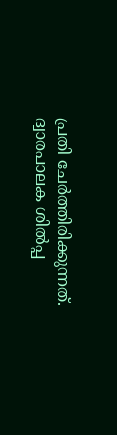പ്രതി ചേര്‍ത്തിരിക്കുന്നത്. ദ്വാരപാലക ശില്‍പ്പ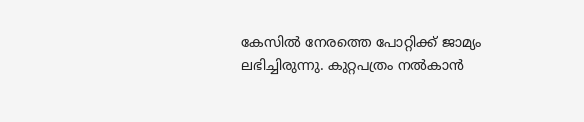കേസില്‍ നേരത്തെ പോറ്റിക്ക് ജാമ്യം ലഭിച്ചിരുന്നു. കുറ്റപത്രം നല്‍കാന്‍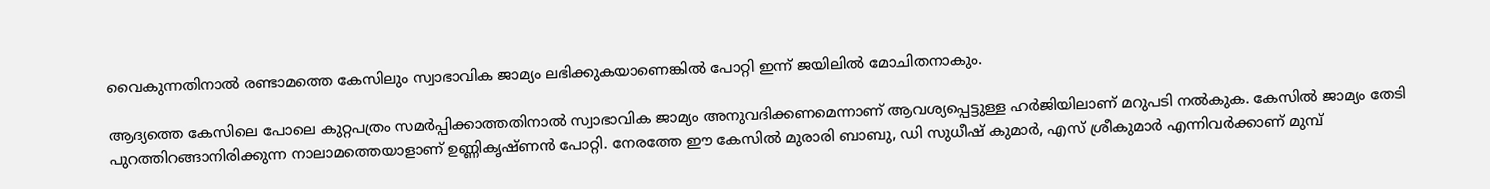വൈകുന്നതിനാല്‍ രണ്ടാമത്തെ കേസിലും സ്വാഭാവിക ജാമ്യം ലഭിക്കുകയാണെങ്കില്‍ പോറ്റി ഇന്ന് ജയിലില്‍ മോചിതനാകും.

ആദ്യത്തെ കേസിലെ പോലെ കുറ്റപത്രം സമര്‍പ്പിക്കാത്തതിനാല്‍ സ്വാഭാവിക ജാമ്യം അനുവദിക്കണമെന്നാണ് ആവശ്യപ്പെട്ടുള്ള ഹര്‍ജിയിലാണ് മറുപടി നല്‍കുക. കേസില്‍ ജാമ്യം തേടി പുറത്തിറങ്ങാനിരിക്കുന്ന നാലാമത്തെയാളാണ് ഉണ്ണികൃഷ്ണന്‍ പോറ്റി. നേരത്തേ ഈ കേസില്‍ മുരാരി ബാബു, ഡി സുധീഷ് കുമാര്‍, എസ് ശ്രീകുമാര്‍ എന്നിവര്‍ക്കാണ് മുമ്പ്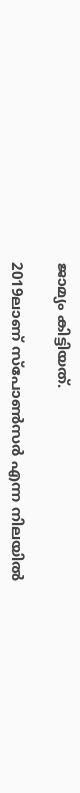ജാമ്യം കിട്ടിയത്.

2019ലാണ് സ്‌പോണ്‍സര്‍ എന്ന നിലയില്‍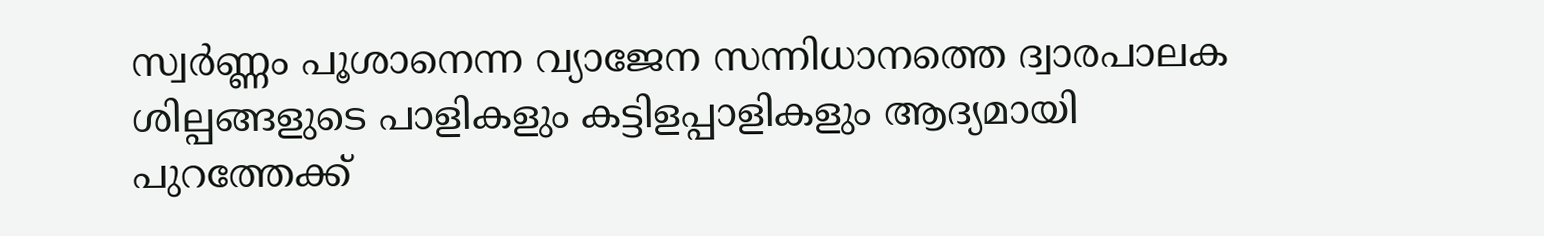സ്വര്‍ണ്ണം പൂശാനെന്ന വ്യാജേന സന്നിധാനത്തെ ദ്വാരപാലക ശില്പങ്ങളുടെ പാളികളും കട്ടിളപ്പാളികളും ആദ്യമായി പുറത്തേക്ക്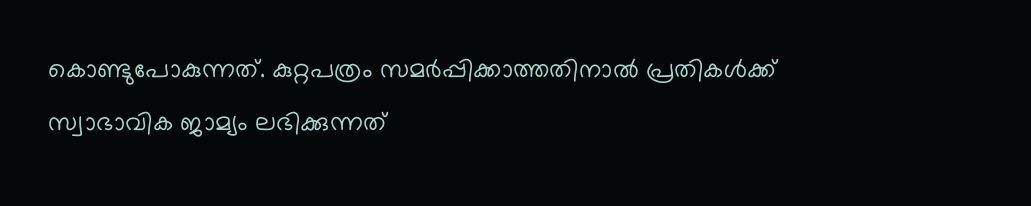കൊണ്ടുപോകുന്നത്. കുറ്റപത്രം സമര്‍പ്പിക്കാത്തതിനാല്‍ പ്രതികള്‍ക്ക് സ്വാഭാവിക ജാമ്യം ലഭിക്കുന്നത്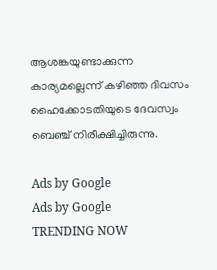ആശങ്കയുണ്ടാക്കുന്ന കാര്യമല്ലെന്ന് കഴിഞ്ഞ ദിവസം ഹൈക്കോടതിയുടെ ദേവസ്വം ബെഞ്ച് നിരീക്ഷിച്ചിരുന്നു.

Ads by Google
Ads by Google
TRENDING NOW